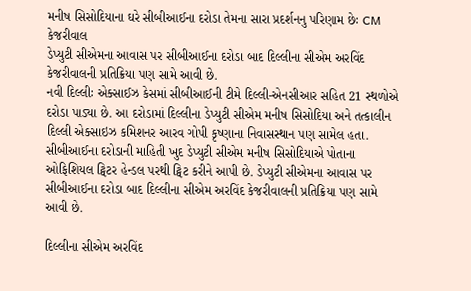મનીષ સિસોદિયાના ઘરે સીબીઆઈના દરોડા તેમના સારા પ્રદર્શનનુ પરિણામ છેઃ CM કેજરીવાલ
ડેપ્યુટી સીએમના આવાસ પર સીબીઆઈના દરોડા બાદ દિલ્લીના સીએમ અરવિંદ કેજરીવાલની પ્રતિક્રિયા પણ સામે આવી છે.
નવી દિલ્લીઃ એક્સાઈઝ કેસમાં સીબીઆઈની ટીમે દિલ્લી-એનસીઆર સહિત 21 સ્થળોએ દરોડા પાડ્યા છે. આ દરોડામાં દિલ્લીના ડેપ્યુટી સીએમ મનીષ સિસોદિયા અને તત્કાલીન દિલ્લી એક્સાઇઝ કમિશનર આરવ ગોપી કૃષ્ણાના નિવાસસ્થાન પણ સામેલ હતા. સીબીઆઈના દરોડાની માહિતી ખુદ ડેપ્યુટી સીએમ મનીષ સિસોદિયાએ પોતાના ઓફિશિયલ ટ્વિટર હેન્ડલ પરથી ટ્વિટ કરીને આપી છે. ડેપ્યુટી સીએમના આવાસ પર સીબીઆઈના દરોડા બાદ દિલ્લીના સીએમ અરવિંદ કેજરીવાલની પ્રતિક્રિયા પણ સામે આવી છે.

દિલ્લીના સીએમ અરવિંદ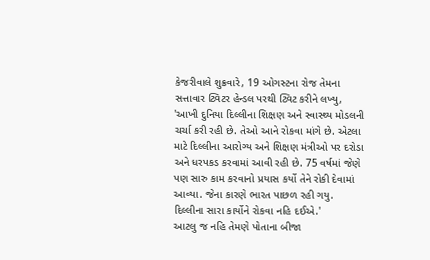કેજરીવાલે શુક્રવારે, 19 ઓગસ્ટના રોજ તેમના સત્તાવાર ટ્વિટર હેન્ડલ પરથી ટ્વિટ કરીને લખ્યુ, 'આખી દુનિયા દિલ્લીના શિક્ષણ અને સ્વાસ્થ્ય મોડલની ચર્ચા કરી રહી છે. તેઓ આને રોકવા માંગે છે. એટલા માટે દિલ્લીના આરોગ્ય અને શિક્ષણ મંત્રીઓ પર દરોડા અને ધરપકડ કરવામાં આવી રહી છે. 75 વર્ષમાં જેણે પણ સારુ કામ કરવાનો પ્રયાસ કર્યો તેને રોકી દેવામાં આવ્યા. જેના કારણે ભારત પાછળ રહી ગયુ. દિલ્લીના સારા કાર્યોને રોકવા નહિ દઈએ.'
આટલુ જ નહિ તેમણે પોતાના બીજા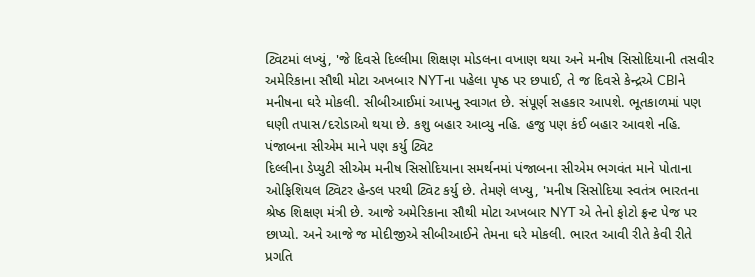ટ્વિટમાં લખ્યું, 'જે દિવસે દિલ્લીમા શિક્ષણ મોડલના વખાણ થયા અને મનીષ સિસોદિયાની તસવીર અમેરિકાના સૌથી મોટા અખબાર NYTના પહેલા પૃષ્ઠ પર છપાઈ, તે જ દિવસે કેન્દ્રએ CBIને મનીષના ઘરે મોકલી. સીબીઆઈમાં આપનુ સ્વાગત છે. સંપૂર્ણ સહકાર આપશે. ભૂતકાળમાં પણ ઘણી તપાસ/દરોડાઓ થયા છે. કશુ બહાર આવ્યુ નહિ. હજુ પણ કંઈ બહાર આવશે નહિ.
પંજાબના સીએમ માને પણ કર્યુ ટ્વિટ
દિલ્લીના ડેપ્યુટી સીએમ મનીષ સિસોદિયાના સમર્થનમાં પંજાબના સીએમ ભગવંત માને પોતાના ઓફિશિયલ ટ્વિટર હેન્ડલ પરથી ટ્વિટ કર્યુ છે. તેમણે લખ્યુ, 'મનીષ સિસોદિયા સ્વતંત્ર ભારતના શ્રેષ્ઠ શિક્ષણ મંત્રી છે. આજે અમેરિકાના સૌથી મોટા અખબાર NYT એ તેનો ફોટો ફ્રન્ટ પેજ પર છાપ્યો. અને આજે જ મોદીજીએ સીબીઆઈને તેમના ઘરે મોકલી. ભારત આવી રીતે કેવી રીતે પ્રગતિ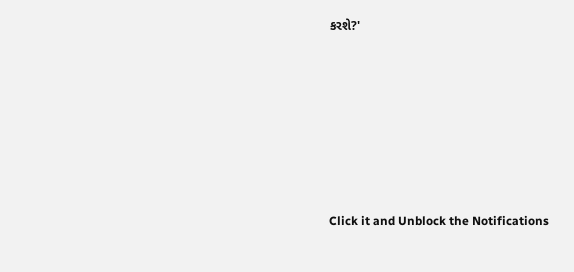કરશે?'












Click it and Unblock the Notifications